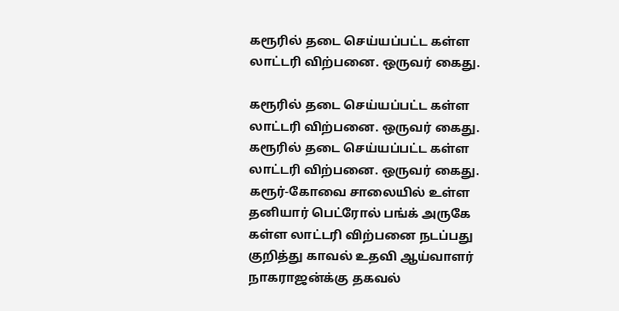கரூரில் தடை செய்யப்பட்ட கள்ள லாட்டரி விற்பனை. ஒருவர் கைது.

கரூரில் தடை செய்யப்பட்ட கள்ள லாட்டரி விற்பனை. ஒருவர் கைது.
கரூரில் தடை செய்யப்பட்ட கள்ள லாட்டரி விற்பனை. ஒருவர் கைது. கரூர்-கோவை சாலையில் உள்ள தனியார் பெட்ரோல் பங்க் அருகே கள்ள லாட்டரி விற்பனை நடப்பது குறித்து காவல் உதவி ஆய்வாளர் நாகராஜன்க்கு தகவல்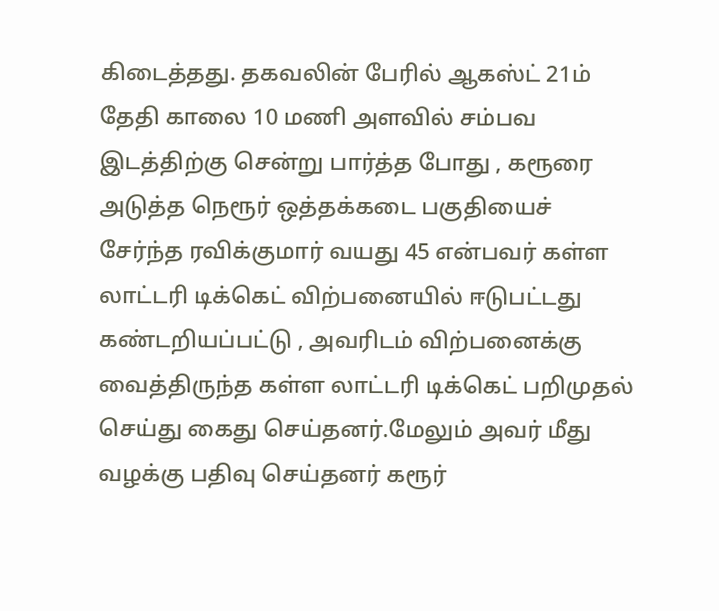கிடைத்தது. தகவலின் பேரில் ஆகஸ்ட் 21ம் தேதி காலை 10 மணி அளவில் சம்பவ இடத்திற்கு சென்று பார்த்த போது , கரூரை அடுத்த நெரூர் ஒத்தக்கடை பகுதியைச் சேர்ந்த ரவிக்குமார் வயது 45 என்பவர் கள்ள லாட்டரி டிக்கெட் விற்பனையில் ஈடுபட்டது கண்டறியப்பட்டு , அவரிடம் விற்பனைக்கு வைத்திருந்த கள்ள லாட்டரி டிக்கெட் பறிமுதல் செய்து கைது செய்தனர்.மேலும் அவர் மீது வழக்கு பதிவு செய்தனர் கரூர்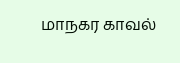மாநகர காவல்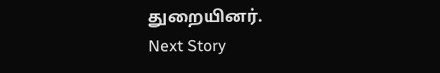துறையினர்.
Next Story